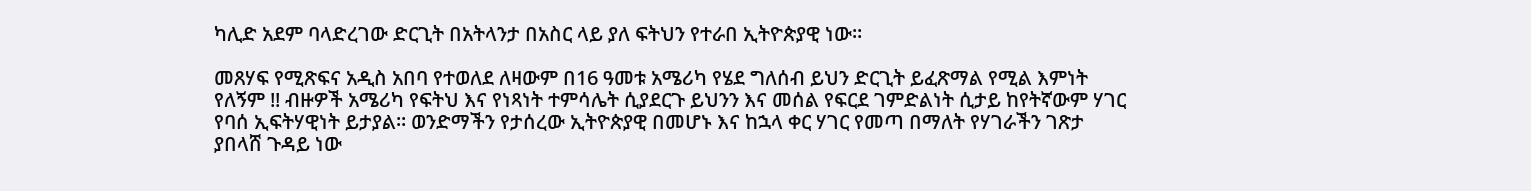ካሊድ አደም ባላድረገው ድርጊት በአትላንታ በአስር ላይ ያለ ፍትህን የተራበ ኢትዮጵያዊ ነው።

መጸሃፍ የሚጽፍና አዲስ አበባ የተወለደ ለዛውም በ16 ዓመቱ አሜሪካ የሄደ ግለሰብ ይህን ድርጊት ይፈጽማል የሚል እምነት የለኝም !! ብዙዎች አሜሪካ የፍትህ እና የነጻነት ተምሳሌት ሲያደርጉ ይህንን እና መሰል የፍርደ ገምድልነት ሲታይ ከየትኛውም ሃገር የባሰ ኢፍትሃዊነት ይታያል፡፡ ወንድማችን የታሰረው ኢትዮጵያዊ በመሆኑ እና ከኋላ ቀር ሃገር የመጣ በማለት የሃገራችን ገጽታ ያበላሸ ጉዳይ ነው